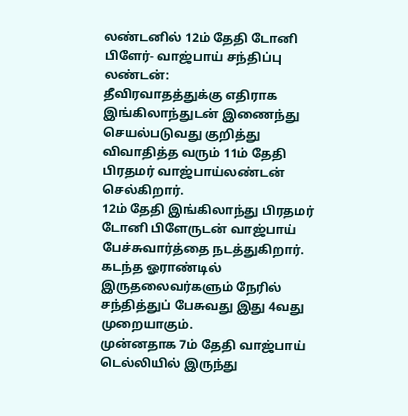லண்டனில் 12ம் தேதி டோனி பிளேர்- வாஜ்பாய் சந்திப்பு
லண்டன்:
தீவிரவாதத்துக்கு எதிராக இங்கிலாந்துடன் இணைந்து செயல்படுவது குறித்து விவாதித்த வரும் 11ம் தேதி பிரதமர் வாஜ்பாய்லண்டன் செல்கிறார்.
12ம் தேதி இங்கிலாந்து பிரதமர் டோனி பிளேருடன் வாஜ்பாய் பேச்சுவார்த்தை நடத்துகிறார். கடந்த ஓராண்டில் இருதலைவர்களும் நேரில் சந்தித்துப் பேசுவது இது 4வது முறையாகும்.
முன்னதாக 7ம் தேதி வாஜ்பாய் டெல்லியில் இருந்து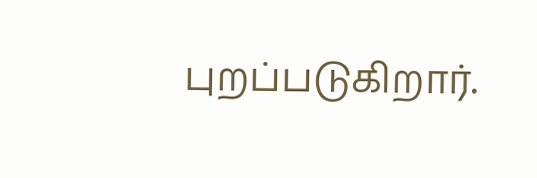புறப்படுகிறார்.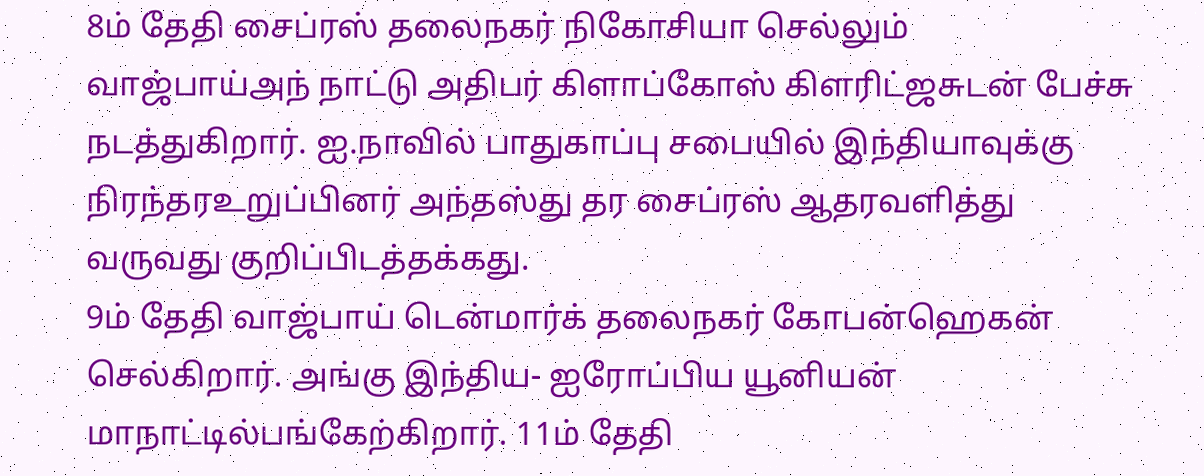8ம் தேதி சைப்ரஸ் தலைநகர் நிகோசியா செல்லும் வாஜ்பாய்அந் நாட்டு அதிபர் கிளாப்கோஸ் கிளரிட்ஜசுடன் பேச்சு நடத்துகிறார். ஐ.நாவில் பாதுகாப்பு சபையில் இந்தியாவுக்கு நிரந்தரஉறுப்பினர் அந்தஸ்து தர சைப்ரஸ் ஆதரவளித்து வருவது குறிப்பிடத்தக்கது.
9ம் தேதி வாஜ்பாய் டென்மார்க் தலைநகர் கோபன்ஹெகன் செல்கிறார். அங்கு இந்திய- ஐரோப்பிய யூனியன் மாநாட்டில்பங்கேற்கிறார். 11ம் தேதி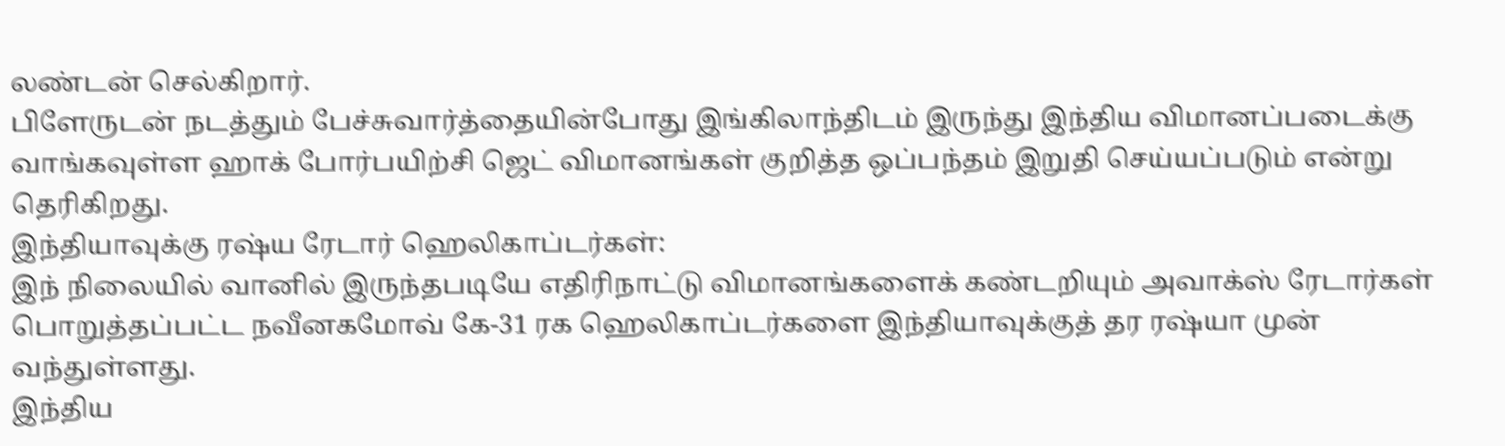லண்டன் செல்கிறார்.
பிளேருடன் நடத்தும் பேச்சுவார்த்தையின்போது இங்கிலாந்திடம் இருந்து இந்திய விமானப்படைக்கு வாங்கவுள்ள ஹாக் போர்பயிற்சி ஜெட் விமானங்கள் குறித்த ஒப்பந்தம் இறுதி செய்யப்படும் என்று தெரிகிறது.
இந்தியாவுக்கு ரஷ்ய ரேடார் ஹெலிகாப்டர்கள்:
இந் நிலையில் வானில் இருந்தபடியே எதிரிநாட்டு விமானங்களைக் கண்டறியும் அவாக்ஸ் ரேடார்கள் பொறுத்தப்பட்ட நவீனகமோவ் கே-31 ரக ஹெலிகாப்டர்களை இந்தியாவுக்குத் தர ரஷ்யா முன் வந்துள்ளது.
இந்திய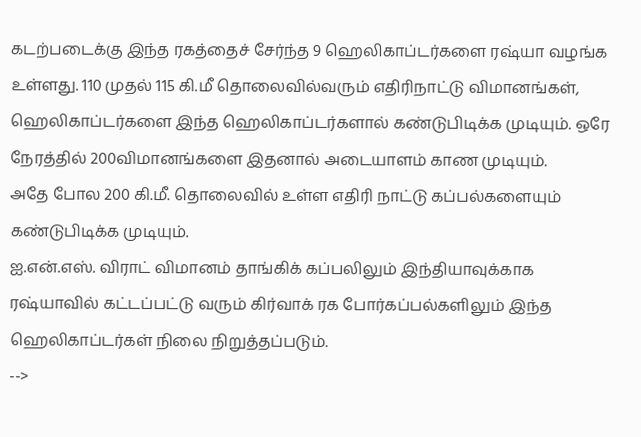கடற்படைக்கு இந்த ரகத்தைச் சேர்ந்த 9 ஹெலிகாப்டர்களை ரஷ்யா வழங்க உள்ளது. 110 முதல் 115 கி.மீ தொலைவில்வரும் எதிரிநாட்டு விமானங்கள், ஹெலிகாப்டர்களை இந்த ஹெலிகாப்டர்களால் கண்டுபிடிக்க முடியும். ஒரே நேரத்தில் 200விமானங்களை இதனால் அடையாளம் காண முடியும்.
அதே போல 200 கி.மீ. தொலைவில் உள்ள எதிரி நாட்டு கப்பல்களையும் கண்டுபிடிக்க முடியும்.
ஐ.என்.எஸ். விராட் விமானம் தாங்கிக் கப்பலிலும் இந்தியாவுக்காக ரஷ்யாவில் கட்டப்பட்டு வரும் கிர்வாக் ரக போர்கப்பல்களிலும் இந்த ஹெலிகாப்டர்கள் நிலை நிறுத்தப்படும்.
-->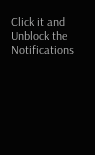Click it and Unblock the Notifications